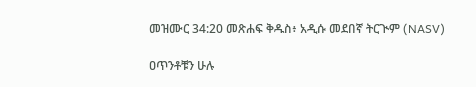መዝሙር 34:20 መጽሐፍ ቅዱስ፥ አዲሱ መደበኛ ትርጒም (NASV)

ዐጥንቶቹን ሁሉ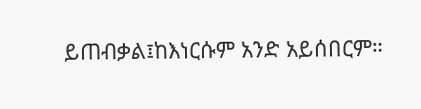ይጠብቃል፤ከእነርሱም አንድ አይሰበርም።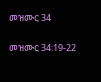መዝሙር 34

መዝሙር 34:19-22